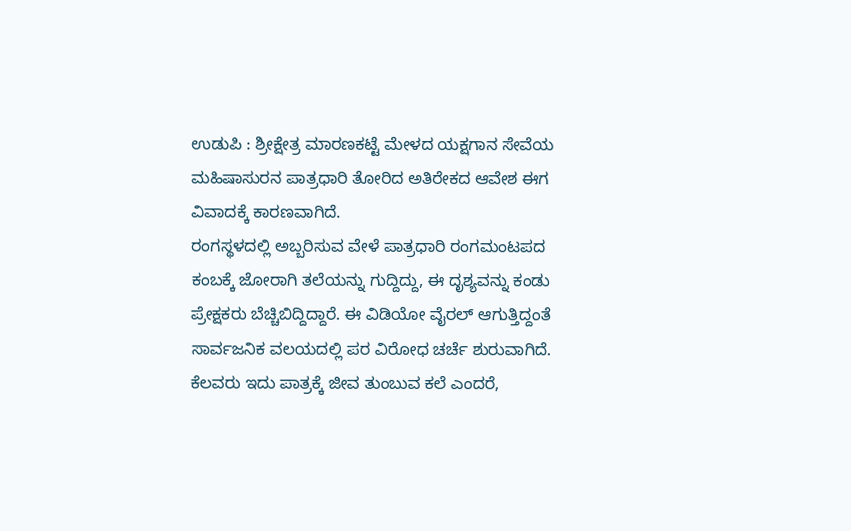ಉಡುಪಿ : ಶ್ರೀಕ್ಷೇತ್ರ ಮಾರಣಕಟ್ಟೆ ಮೇಳದ ಯಕ್ಷಗಾನ ಸೇವೆಯ ಮಹಿಷಾಸುರನ ಪಾತ್ರಧಾರಿ ತೋರಿದ ಅತಿರೇಕದ ಆವೇಶ ಈಗ ವಿವಾದಕ್ಕೆ ಕಾರಣವಾಗಿದೆ.
ರಂಗಸ್ಥಳದಲ್ಲಿ ಅಬ್ಬರಿಸುವ ವೇಳೆ ಪಾತ್ರಧಾರಿ ರಂಗಮಂಟಪದ ಕಂಬಕ್ಕೆ ಜೋರಾಗಿ ತಲೆಯನ್ನು ಗುದ್ದಿದ್ದು, ಈ ದೃಶ್ಯವನ್ನು ಕಂಡು ಪ್ರೇಕ್ಷಕರು ಬೆಚ್ಚಿಬಿದ್ದಿದ್ದಾರೆ. ಈ ವಿಡಿಯೋ ವೈರಲ್ ಆಗುತ್ತಿದ್ದಂತೆ ಸಾರ್ವಜನಿಕ ವಲಯದಲ್ಲಿ ಪರ ವಿರೋಧ ಚರ್ಚೆ ಶುರುವಾಗಿದೆ.
ಕೆಲವರು ಇದು ಪಾತ್ರಕ್ಕೆ ಜೀವ ತುಂಬುವ ಕಲೆ ಎಂದರೆ,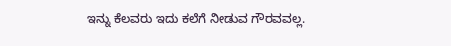ಇನ್ನು ಕೆಲವರು ಇದು ಕಲೆಗೆ ನೀಡುವ ಗೌರವವಲ್ಲ.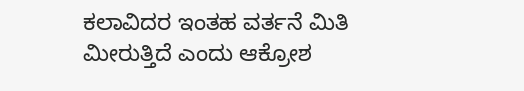ಕಲಾವಿದರ ಇಂತಹ ವರ್ತನೆ ಮಿತಿ ಮೀರುತ್ತಿದೆ ಎಂದು ಆಕ್ರೋಶ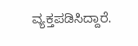ವ್ಯಕ್ತಪಡಿಸಿದ್ದಾರೆ.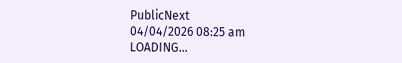PublicNext
04/04/2026 08:25 am
LOADING...